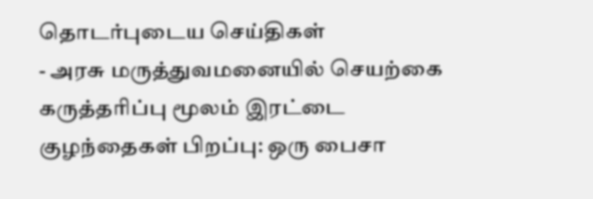தொடர்புடைய செய்திகள்
- அரசு மருத்துவமனையில் செயற்கை கருத்தரிப்பு மூலம் இரட்டை குழந்தைகள் பிறப்பு: ஒரு பைசா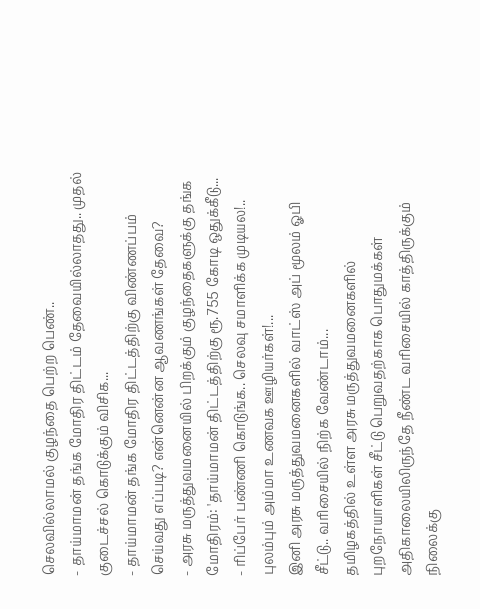செலவில்லாமல் குழந்தை பெற்ற பெண்..
- தாய்மாமன் தங்க மோதிர திட்டம் தேவையில்லாதது.. முதல் குடைச்சல் கொடுக்கும் விசிக...
- தாய்மாமன் தங்க மோதிர திட்டத்திற்கு விண்ணப்பம் செய்வது எப்படி? என்னென்ன ஆவணங்கள் தேவை?
- அரசு மருத்துவமனையில் பிறக்கும் குழந்தைகளுக்கு தங்க மோதிரம்: 'தாய்மாமன் திட்டத்திற்கு ரூ.755 கோடி ஒதுக்கீடு...
- ரிப்பேர் பண்ணி கொடுங்க.. செலவு சமாளிக்க முடியல!.. புலம்பும் அம்மா உணவக ஊழியர்கள்!...
இனி அரசு மருத்துவமனைகளில் வாட்ஸ் அப் மூலம் ஓபி சீட்டு.. வரிசையில் நிற்க வேண்டாம்...
தமிழகத்தில் உள்ள அரசு மருத்துவமனைகளில் புறநோயாளிகள் சீட்டு பெறுவதற்காக பொதுமக்கள் அதிகாலையிலிருந்தே நீண்ட வரிசையில் காத்திருக்கும் நிலைக்கு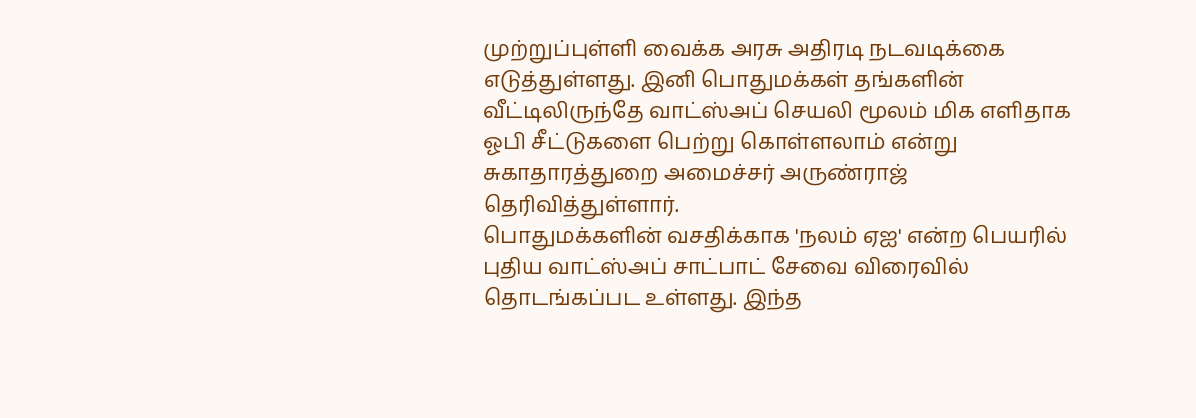முற்றுப்புள்ளி வைக்க அரசு அதிரடி நடவடிக்கை எடுத்துள்ளது. இனி பொதுமக்கள் தங்களின் வீட்டிலிருந்தே வாட்ஸ்அப் செயலி மூலம் மிக எளிதாக ஓபி சீட்டுகளை பெற்று கொள்ளலாம் என்று சுகாதாரத்துறை அமைச்சர் அருண்ராஜ் தெரிவித்துள்ளார்.
பொதுமக்களின் வசதிக்காக 'நலம் ஏஐ' என்ற பெயரில் புதிய வாட்ஸ்அப் சாட்பாட் சேவை விரைவில் தொடங்கப்பட உள்ளது. இந்த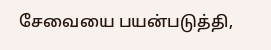சேவையை பயன்படுத்தி,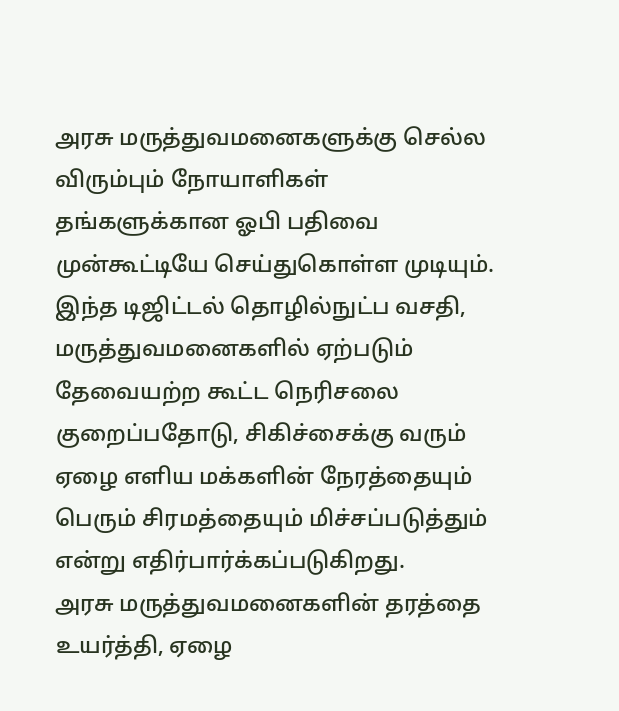அரசு மருத்துவமனைகளுக்கு செல்ல விரும்பும் நோயாளிகள் தங்களுக்கான ஓபி பதிவை முன்கூட்டியே செய்துகொள்ள முடியும்.
இந்த டிஜிட்டல் தொழில்நுட்ப வசதி, மருத்துவமனைகளில் ஏற்படும் தேவையற்ற கூட்ட நெரிசலை குறைப்பதோடு, சிகிச்சைக்கு வரும் ஏழை எளிய மக்களின் நேரத்தையும் பெரும் சிரமத்தையும் மிச்சப்படுத்தும் என்று எதிர்பார்க்கப்படுகிறது.
அரசு மருத்துவமனைகளின் தரத்தை உயர்த்தி, ஏழை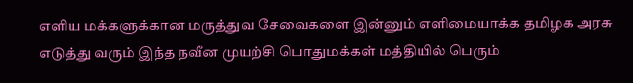எளிய மக்களுக்கான மருத்துவ சேவைகளை இன்னும் எளிமையாக்க தமிழக அரசு எடுத்து வரும் இந்த நவீன முயற்சி பொதுமக்கள் மத்தியில் பெரும்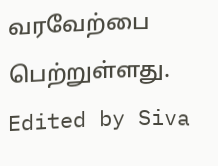வரவேற்பை பெற்றுள்ளது.
Edited by Siva